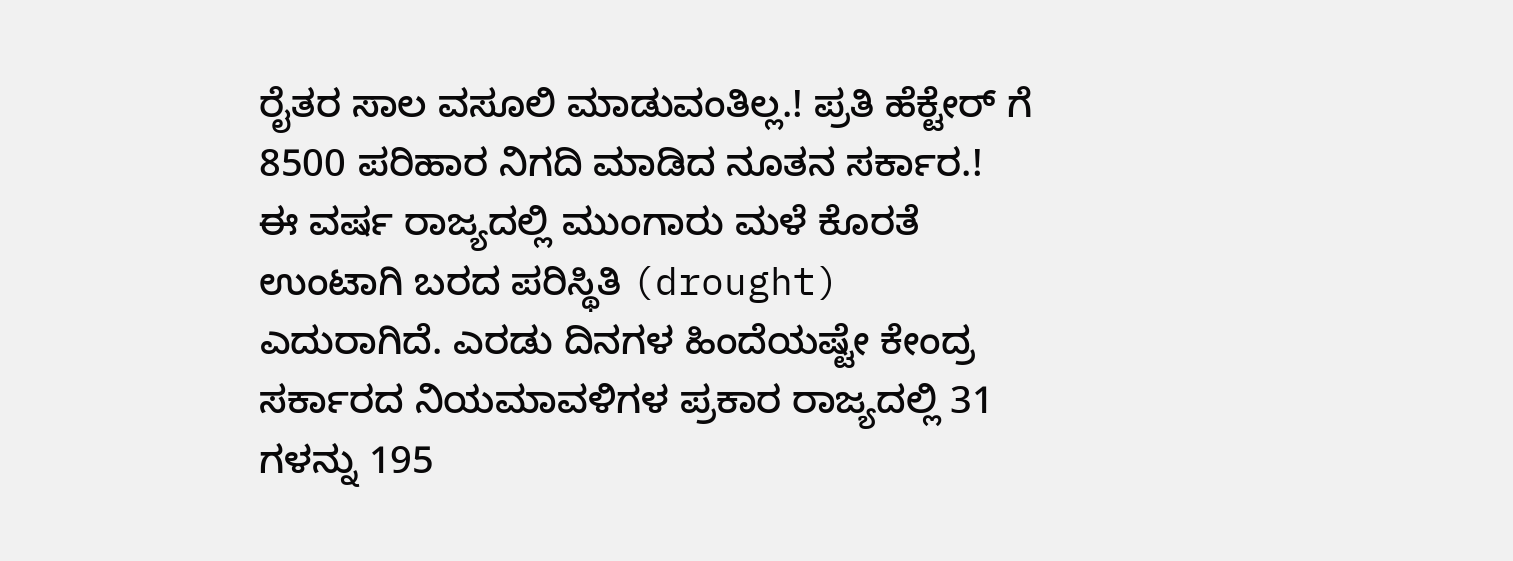ರೈತರ ಸಾಲ ವಸೂಲಿ ಮಾಡುವಂತಿಲ್ಲ.! ಪ್ರತಿ ಹೆಕ್ಟೇರ್ ಗೆ 8500 ಪರಿಹಾರ ನಿಗದಿ ಮಾಡಿದ ನೂತನ ಸರ್ಕಾರ.!
ಈ ವರ್ಷ ರಾಜ್ಯದಲ್ಲಿ ಮುಂಗಾರು ಮಳೆ ಕೊರತೆ ಉಂಟಾಗಿ ಬರದ ಪರಿಸ್ಥಿತಿ (drought) ಎದುರಾಗಿದೆ. ಎರಡು ದಿನಗಳ ಹಿಂದೆಯಷ್ಟೇ ಕೇಂದ್ರ ಸರ್ಕಾರದ ನಿಯಮಾವಳಿಗಳ ಪ್ರಕಾರ ರಾಜ್ಯದಲ್ಲಿ 31 ಗಳನ್ನು 195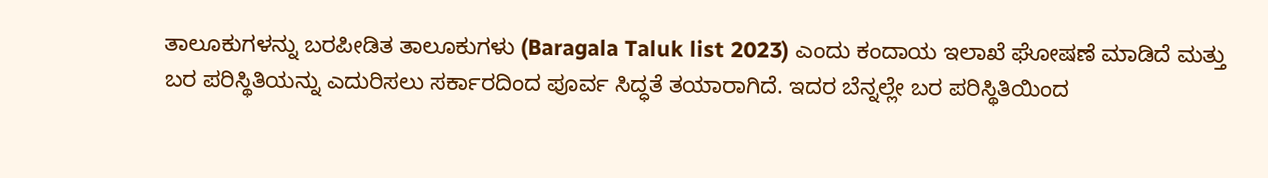ತಾಲೂಕುಗಳನ್ನು ಬರಪೀಡಿತ ತಾಲೂಕುಗಳು (Baragala Taluk list 2023) ಎಂದು ಕಂದಾಯ ಇಲಾಖೆ ಘೋಷಣೆ ಮಾಡಿದೆ ಮತ್ತು ಬರ ಪರಿಸ್ಥಿತಿಯನ್ನು ಎದುರಿಸಲು ಸರ್ಕಾರದಿಂದ ಪೂರ್ವ ಸಿದ್ಧತೆ ತಯಾರಾಗಿದೆ. ಇದರ ಬೆನ್ನಲ್ಲೇ ಬರ ಪರಿಸ್ಥಿತಿಯಿಂದ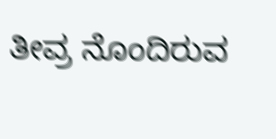ತೀವ್ರ ನೊಂದಿರುವ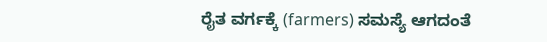ರೈತ ವರ್ಗಕ್ಕೆ (farmers) ಸಮಸ್ಯೆ ಆಗದಂತೆ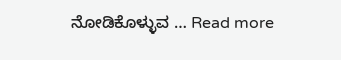ನೋಡಿಕೊಳ್ಳುವ … Read more